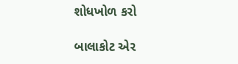શોધખોળ કરો

બાલાકોટ એર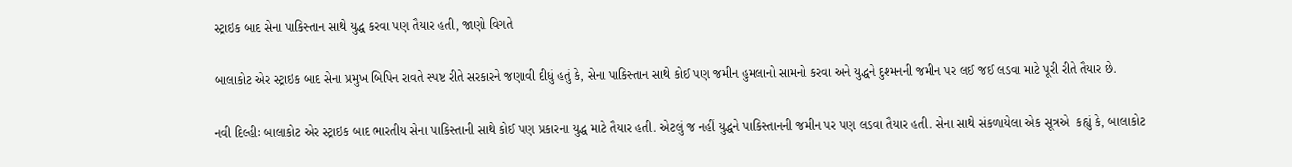સ્ટ્રાઇક બાદ સેના પાકિસ્તાન સાથે યુદ્ધ કરવા પણ તૈયાર હતી, જાણો વિગતે

બાલાકોટ એર સ્ટ્રાઇક બાદ સેના પ્રમુખ બિપિન રાવતે સ્પષ્ટ રીતે સરકારને જણાવી દીધું હતું કે, સેના પાકિસ્તાન સાથે કોઈ પણ જમીન હુમલાનો સામનો કરવા અને યુદ્ધને દુશ્મનની જમીન પર લઈ જઈ લડવા માટે પૂરી રીતે તૈયાર છે.

નવી દિલ્હીઃ બાલાકોટ એર સ્ટ્રાઇક બાદ ભારતીય સેના પાકિસ્તાની સાથે કોઈ પણ પ્રકારના યુદ્ધ માટે તૈયાર હતી. એટલું જ નહીં યુદ્ધને પાકિસ્તાનની જમીન પર પણ લડવા તૈયાર હતી. સેના સાથે સંકળાયેલા એક સૂત્રએ  કહ્યું કે, બાલાકોટ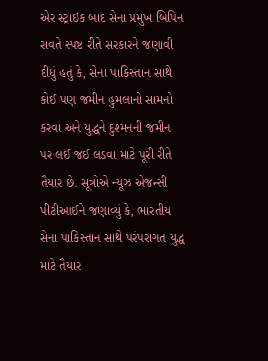એર સ્ટ્રાઇક બાદ સેના પ્રમુખ બિપિન રાવતે સ્પષ્ટ રીતે સરકારને જણાવી દીધું હતું કે, સેના પાકિસ્તાન સાથે કોઈ પણ જમીન હુમલાનો સામનો કરવા અને યુદ્ધને દુશ્મનની જમીન પર લઈ જઈ લડવા માટે પૂરી રીતે તૈયાર છે. સૂત્રોએ ન્યૂઝ એજન્સી પીટીઆઈને જણાવ્યું કે, ભારતીય સેના પાકિસ્તાન સાથે પરંપરાગત યુદ્ધ માટે તૈયાર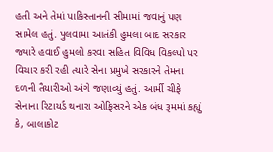હતી અને તેમાં પાકિસ્તાનની સીમામાં જવાનું પણ સામેલ હતું. પુલવામા આતંકી હુમલા બાદ સરકાર જ્યારે હવાઈ હુમલો કરવા સહિત વિવિધ વિકલ્પો પર વિચાર કરી રહી ત્યારે સેના પ્રમુખે સરકારને તેમના દળની તૈયારીઓ અંગે જણાવ્યું હતું. આર્મી ચીફે સેનાના રિટાયર્ડ થનારા ઓફિસરને એક બંધ રૂમમાં કહ્યું કે, બાલાકોટ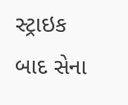સ્ટ્રાઇક બાદ સેના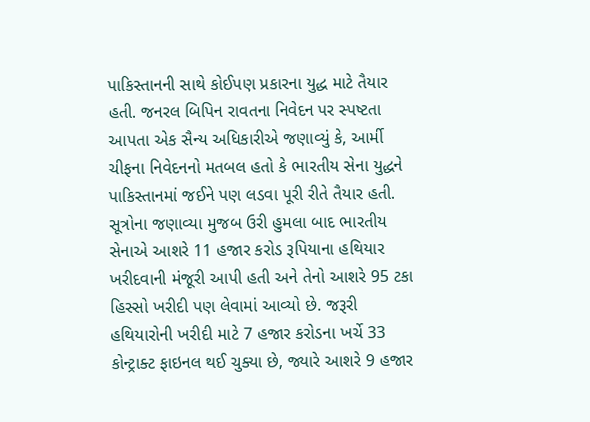પાકિસ્તાનની સાથે કોઈપણ પ્રકારના યુદ્ધ માટે તૈયાર હતી. જનરલ બિપિન રાવતના નિવેદન પર સ્પષ્ટતા આપતા એક સૈન્ય અધિકારીએ જણાવ્યું કે, આર્મી ચીફના નિવેદનનો મતબલ હતો કે ભારતીય સેના યુદ્ધને પાકિસ્તાનમાં જઈને પણ લડવા પૂરી રીતે તૈયાર હતી.
સૂત્રોના જણાવ્યા મુજબ ઉરી હુમલા બાદ ભારતીય સેનાએ આશરે 11 હજાર કરોડ રૂપિયાના હથિયાર ખરીદવાની મંજૂરી આપી હતી અને તેનો આશરે 95 ટકા હિસ્સો ખરીદી પણ લેવામાં આવ્યો છે. જરૂરી હથિયારોની ખરીદી માટે 7 હજાર કરોડના ખર્ચે 33 કોન્ટ્રાક્ટ ફાઇનલ થઈ ચુક્યા છે, જ્યારે આશરે 9 હજાર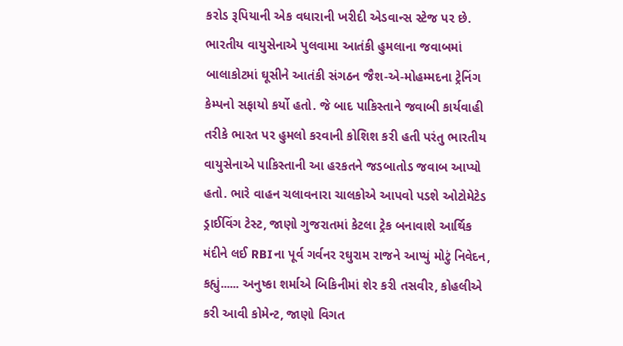કરોડ રૂપિયાની એક વધારાની ખરીદી એડવાન્સ સ્ટેજ પર છે. ભારતીય વાયુસેનાએ પુલવામા આતંકી હુમલાના જવાબમાં બાલાકોટમાં ઘૂસીને આતંકી સંગઠન જૈશ-એ-મોહમ્મદના ટ્રેનિંગ કેમ્પનો સફાયો કર્યો હતો. જે બાદ પાકિસ્તાને જવાબી કાર્યવાહી તરીકે ભારત પર હુમલો કરવાની કોશિશ કરી હતી પરંતુ ભારતીય વાયુસેનાએ પાકિસ્તાની આ હરકતને જડબાતોડ જવાબ આપ્યો હતો. ભારે વાહન ચલાવનારા ચાલકોએ આપવો પડશે ઓટોમેટેડ ડ્રાઈવિંગ ટેસ્ટ, જાણો ગુજરાતમાં કેટલા ટ્રેક બનાવાશે આર્થિક મંદીને લઈ RBIના પૂર્વ ગર્વનર રઘુરામ રાજને આપ્યું મોટું નિવેદન, કહ્યું...... અનુષ્કા શર્માએ બિકિનીમાં શેર કરી તસવીર, કોહલીએ કરી આવી કોમેન્ટ, જાણો વિગત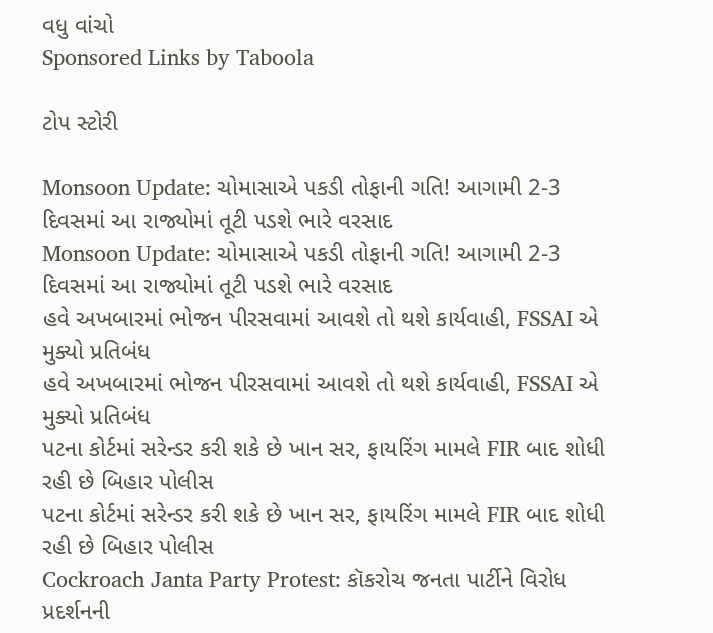વધુ વાંચો
Sponsored Links by Taboola

ટોપ સ્ટોરી

Monsoon Update: ચોમાસાએ પકડી તોફાની ગતિ! આગામી 2-3 દિવસમાં આ રાજ્યોમાં તૂટી પડશે ભારે વરસાદ
Monsoon Update: ચોમાસાએ પકડી તોફાની ગતિ! આગામી 2-3 દિવસમાં આ રાજ્યોમાં તૂટી પડશે ભારે વરસાદ
હવે અખબારમાં ભોજન પીરસવામાં આવશે તો થશે કાર્યવાહી, FSSAI એ મુક્યો પ્રતિબંધ
હવે અખબારમાં ભોજન પીરસવામાં આવશે તો થશે કાર્યવાહી, FSSAI એ મુક્યો પ્રતિબંધ
પટના કોર્ટમાં સરેન્ડર કરી શકે છે ખાન સર, ફાયરિંગ મામલે FIR બાદ શોધી રહી છે બિહાર પોલીસ
પટના કોર્ટમાં સરેન્ડર કરી શકે છે ખાન સર, ફાયરિંગ મામલે FIR બાદ શોધી રહી છે બિહાર પોલીસ
Cockroach Janta Party Protest: કૉકરોચ જનતા પાર્ટીને વિરોધ પ્રદર્શનની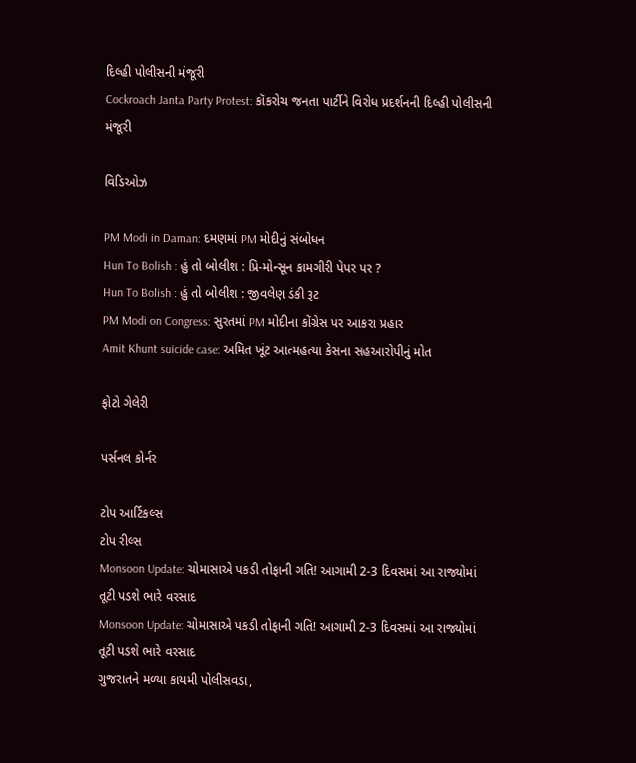દિલ્હી પોલીસની મંજૂરી
Cockroach Janta Party Protest: કૉકરોચ જનતા પાર્ટીને વિરોધ પ્રદર્શનની દિલ્હી પોલીસની મંજૂરી

વિડિઓઝ

PM Modi in Daman: દમણમાં PM મોદીનું સંબોધન
Hun To Bolish : હું તો બોલીશ : પ્રિ-મોન્સૂન કામગીરી પેપર પર ?
Hun To Bolish : હું તો બોલીશ : જીવલેણ ડંકી રૂટ
PM Modi on Congress: સુરતમાં PM મોદીના કોંગ્રેસ પર આકરા પ્રહાર
Amit Khunt suicide case: અમિત ખૂંટ આત્મહત્યા કેસના સહઆરોપીનું મોત

ફોટો ગેલેરી

પર્સનલ કોર્નર

ટોપ આર્ટિકલ્સ
ટોપ રીલ્સ
Monsoon Update: ચોમાસાએ પકડી તોફાની ગતિ! આગામી 2-3 દિવસમાં આ રાજ્યોમાં તૂટી પડશે ભારે વરસાદ
Monsoon Update: ચોમાસાએ પકડી તોફાની ગતિ! આગામી 2-3 દિવસમાં આ રાજ્યોમાં તૂટી પડશે ભારે વરસાદ
ગુજરાતને મળ્યા કાયમી પોલીસવડા,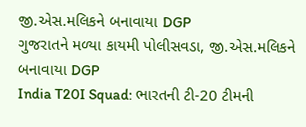જી.એસ.મલિકને બનાવાયા DGP
ગુજરાતને મળ્યા કાયમી પોલીસવડા, જી.એસ.મલિકને બનાવાયા DGP
India T20I Squad: ભારતની ટી-20 ટીમની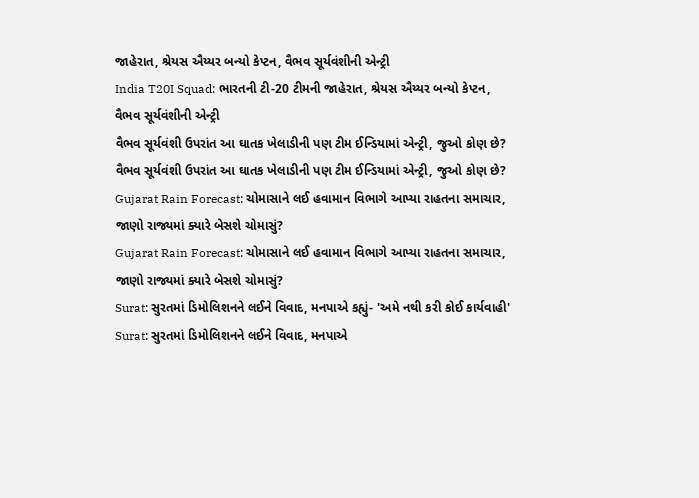જાહેરાત, શ્રેયસ ઐય્યર બન્યો કેપ્ટન, વૈભવ સૂર્યવંશીની એન્ટ્રી
India T20I Squad: ભારતની ટી-20 ટીમની જાહેરાત, શ્રેયસ ઐય્યર બન્યો કેપ્ટન, વૈભવ સૂર્યવંશીની એન્ટ્રી
વૈભવ સૂર્યવંશી ઉપરાંત આ ઘાતક ખેલાડીની પણ ટીમ ઈન્ડિયામાં એન્ટ્રી, જુઓ કોણ છે?
વૈભવ સૂર્યવંશી ઉપરાંત આ ઘાતક ખેલાડીની પણ ટીમ ઈન્ડિયામાં એન્ટ્રી, જુઓ કોણ છે?
Gujarat Rain Forecast: ચોમાસાને લઈ હવામાન વિભાગે આપ્યા રાહતના સમાચાર, જાણો રાજ્યમાં ક્યારે બેસશે ચોમાસું?
Gujarat Rain Forecast: ચોમાસાને લઈ હવામાન વિભાગે આપ્યા રાહતના સમાચાર, જાણો રાજ્યમાં ક્યારે બેસશે ચોમાસું?
Surat: સુરતમાં ડિમોલિશનને લઈને વિવાદ, મનપાએ કહ્યું- 'અમે નથી કરી કોઈ કાર્યવાહી'
Surat: સુરતમાં ડિમોલિશનને લઈને વિવાદ, મનપાએ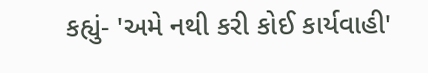કહ્યું- 'અમે નથી કરી કોઈ કાર્યવાહી'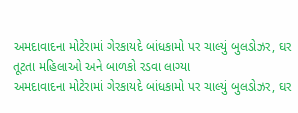અમદાવાદના મોટેરામાં ગેરકાયદે બાંધકામો પર ચાલ્યું બુલડોઝર, ઘર તૂટતા મહિલાઓ અને બાળકો રડવા લાગ્યા
અમદાવાદના મોટેરામાં ગેરકાયદે બાંધકામો પર ચાલ્યું બુલડોઝર, ઘર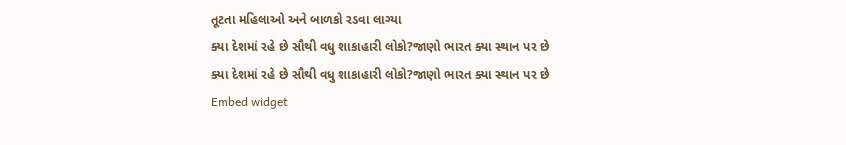તૂટતા મહિલાઓ અને બાળકો રડવા લાગ્યા
ક્યા દેશમાં રહે છે સૌથી વધુ શાકાહારી લોકો?જાણો ભારત ક્યા સ્થાન પર છે
ક્યા દેશમાં રહે છે સૌથી વધુ શાકાહારી લોકો?જાણો ભારત ક્યા સ્થાન પર છે
Embed widget